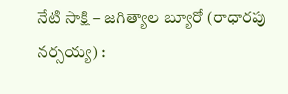నేటి సాక్షి – జగిత్యాల బ్యూరో (రాధారపు నర్సయ్య) :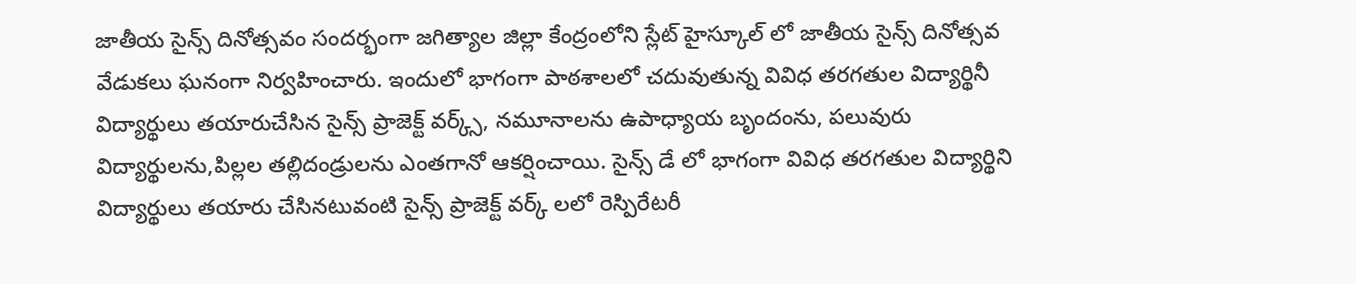జాతీయ సైన్స్ దినోత్సవం సందర్భంగా జగిత్యాల జిల్లా కేంద్రంలోని స్లేట్ హైస్కూల్ లో జాతీయ సైన్స్ దినోత్సవ వేడుకలు ఘనంగా నిర్వహించారు. ఇందులో భాగంగా పాఠశాలలో చదువుతున్న వివిధ తరగతుల విద్యార్థినీ విద్యార్థులు తయారుచేసిన సైన్స్ ప్రాజెక్ట్ వర్క్స్, నమూనాలను ఉపాధ్యాయ బృందంను, పలువురు విద్యార్థులను,పిల్లల తల్లిదండ్రులను ఎంతగానో ఆకర్షించాయి. సైన్స్ డే లో భాగంగా వివిధ తరగతుల విద్యార్థిని విద్యార్థులు తయారు చేసినటువంటి సైన్స్ ప్రాజెక్ట్ వర్క్ లలో రెస్పిరేటరీ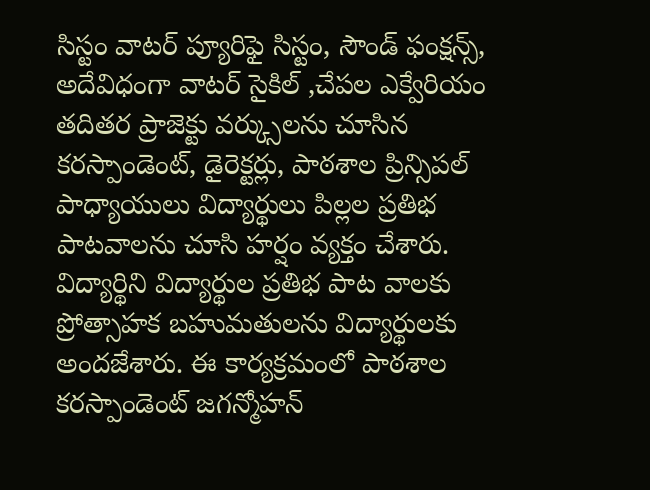సిస్టం వాటర్ ప్యూరిఫై సిస్టం, సౌండ్ ఫంక్షన్స్, అదేవిధంగా వాటర్ సైకిల్ ,చేపల ఎక్వేరియం తదితర ప్రాజెక్టు వర్క్సులను చూసిన కరస్పాండెంట్, డైరెక్టర్లు, పాఠశాల ప్రిన్సిపల్ పాధ్యాయులు విద్యార్థులు పిల్లల ప్రతిభ పాటవాలను చూసి హర్షం వ్యక్తం చేశారు. విద్యార్థిని విద్యార్థుల ప్రతిభ పాట వాలకు ప్రోత్సాహక బహుమతులను విద్యార్థులకు అందజేశారు. ఈ కార్యక్రమంలో పాఠశాల కరస్పాండెంట్ జగన్మోహన్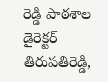రెడ్డి పాఠశాల డైరెక్టర్ తిరుపతిరెడ్డి,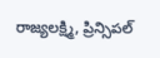రాజ్యలక్ష్మి, ప్రిన్సిపల్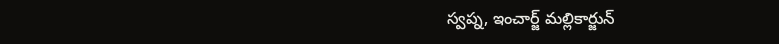స్వప్న, ఇంచార్జ్ మల్లికార్జున్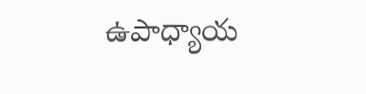ఉపాధ్యాయ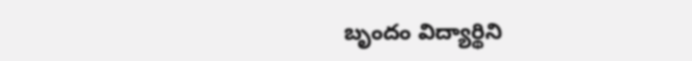బృందం విద్యార్థిని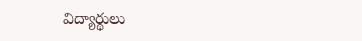విద్యార్థులు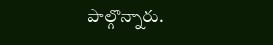పాల్గొన్నారు.